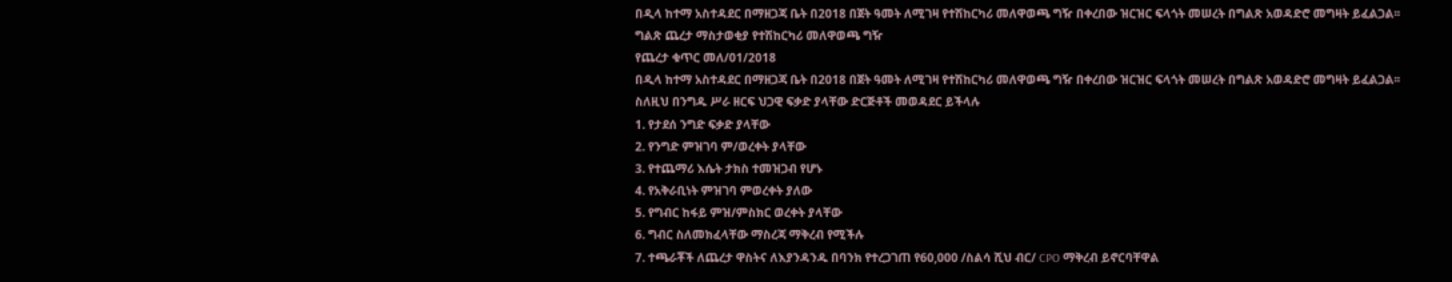በዲላ ከተማ አስተዳደር በማዘጋጃ ቤት በ2018 በጀት ዓመት ለሚገዛ የተሽከርካሪ መለዋወጫ ግዥ በቀረበው ዝርዝር ፍላጎት መሠረት በግልጽ አወዳድሮ መግዛት ይፈልጋል፡፡
ግልጽ ጨረታ ማስታወቂያ የተሽከርካሪ መለዋወጫ ግዥ
የጨረታ ቁጥር መለ/01/2018
በዲላ ከተማ አስተዳደር በማዘጋጃ ቤት በ2018 በጀት ዓመት ለሚገዛ የተሽከርካሪ መለዋወጫ ግዥ በቀረበው ዝርዝር ፍላጎት መሠረት በግልጽ አወዳድሮ መግዛት ይፈልጋል፡፡
ስለዚህ በንግዱ ሥራ ዘርፍ ህጋዊ ፍቃድ ያላቸው ድርጅቶች መወዳደር ይችላሉ
1. የታደሰ ንግድ ፍቃድ ያላቸው
2. የንግድ ምዝገባ ም/ወረቀት ያላቸው
3. የተጨማሪ እሴት ታክስ ተመዝጋብ የሆኑ
4. የአቅራቢነት ምዝገባ ምወረቀት ያለው
5. የግብር ከፋይ ምዝ/ምስክር ወረቀት ያላቸው
6. ግብር ስለመክፈላቸው ማስረጃ ማቅረብ የሚችሉ
7. ተጫራቾች ለጨረታ ዋስትና ለእያንዳንዱ በባንክ የተረጋገጠ የ60,000 /ስልሳ ሺህ ብር/ CPO ማቅረብ ይኖርባቸዋል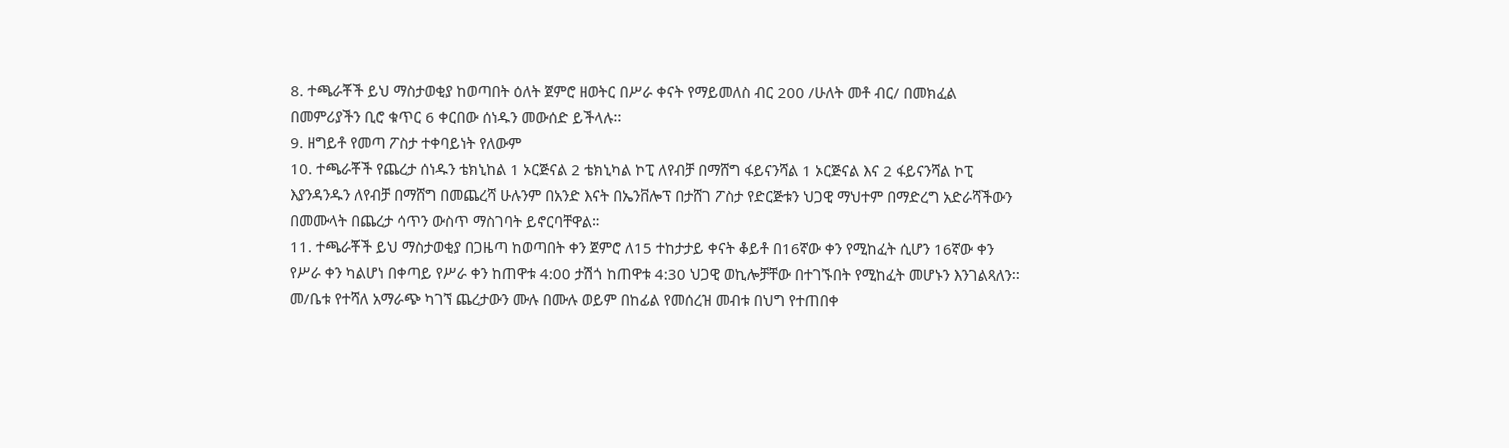8. ተጫራቾች ይህ ማስታወቂያ ከወጣበት ዕለት ጀምሮ ዘወትር በሥራ ቀናት የማይመለስ ብር 200 /ሁለት መቶ ብር/ በመክፈል በመምሪያችን ቢሮ ቁጥር 6 ቀርበው ሰነዱን መውሰድ ይችላሉ፡፡
9. ዘግይቶ የመጣ ፖስታ ተቀባይነት የለውም
10. ተጫራቾች የጨረታ ሰነዱን ቴክኒከል 1 ኦርጅናል 2 ቴክኒካል ኮፒ ለየብቻ በማሸግ ፋይናንሻል 1 ኦርጅናል እና 2 ፋይናንሻል ኮፒ እያንዳንዱን ለየብቻ በማሸግ በመጨረሻ ሁሉንም በአንድ እናት በኤንቨሎፕ በታሸገ ፖስታ የድርጅቱን ህጋዊ ማህተም በማድረግ አድራሻችውን በመሙላት በጨረታ ሳጥን ውስጥ ማስገባት ይኖርባቸዋል።
11. ተጫራቾች ይህ ማስታወቂያ በጋዜጣ ከወጣበት ቀን ጀምሮ ለ15 ተከታታይ ቀናት ቆይቶ በ16ኛው ቀን የሚከፈት ሲሆን 16ኛው ቀን የሥራ ቀን ካልሆነ በቀጣይ የሥራ ቀን ከጠዋቱ 4:00 ታሽጎ ከጠዋቱ 4:30 ህጋዊ ወኪሎቻቸው በተገኙበት የሚከፈት መሆኑን እንገልጻለን፡፡
መ/ቤቱ የተሻለ አማራጭ ካገኘ ጨረታውን ሙሉ በሙሉ ወይም በከፊል የመሰረዝ መብቱ በህግ የተጠበቀ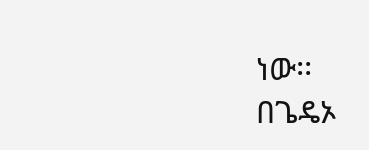ነው፡፡
በጌዴኦ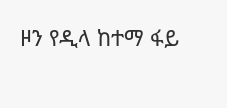ዞን የዲላ ከተማ ፋይ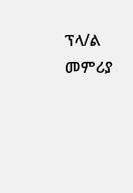ፕላ/ል መምሪያ